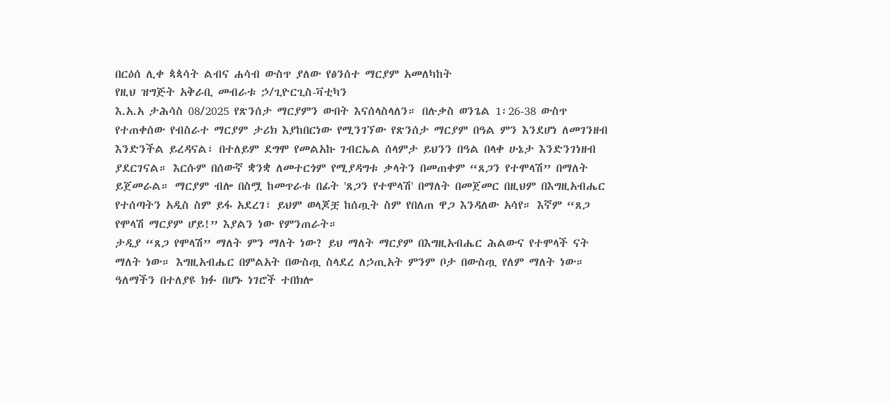በርዕሰ ሊቀ ጳጳሳት ልብና ሐሳብ ውስጥ ያለው የፅንሰተ ማርያም አመለካከት
የዚህ ዝግጅት አቅራቢ መብራቱ ኃ/ጊዮርጊስ-ቫቲካን
እ.አ.አ ታሕሳስ 08/2025 የጽንሰታ ማርያምን ውበት እናሰላስላለን። በሉቃስ ወንጌል 1፡26-38 ውስጥ የተጠቀሰው የብስራተ ማርያም ታሪክ እያከበርነው የሚንገኘው የጽንሰታ ማርያም በዓል ምን እንደሆነ ለመገንዘብ እንድንችል ይረዳናል፣ በተለይም ደግሞ የመልአኩ ገብርኤል ሰላምታ ይህንን በዓል በላቀ ሁኔታ እንድንገነዘብ ያደርገናል። እርሱም በሰውኛ ቋንቋ ለመተርጎም የሚያዳግቱ ቃላትን በመጠቀም “ጸጋን የተሞላሽ” በማለት ይጀመራል። ማርያም ብሎ በስሟ ከመጥራቱ በፊት 'ጸጋን የተሞላሽ' በማለት በመጀመር በዚህም በእግዚአብሔር የተሰጣትን አዲስ ስም ይፋ አደረገ፣ ይህም ወላጆቿ ከሰጧት ስም የበለጠ ዋጋ እንዳለው አሳየ። እኛም “ጸጋ የሞላሽ ማርያም ሆይ!” እያልን ነው የምንጠራት።
ታዲያ “ጸጋ የሞላሽ” ማለት ምን ማለት ነው? ይህ ማለት ማርያም በእግዚአብሔር ሕልውና የተሞላች ናት ማለት ነው። እግዚአብሔር በምልአት በውስጧ ስላደረ ለኃጢአት ምንም ቦታ በውስጧ የለም ማለት ነው። ዓለማችን በተለያዩ ክፉ በሆኑ ነገሮች ተበክሎ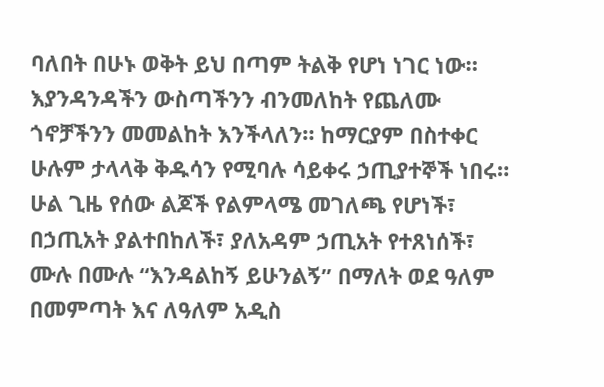ባለበት በሁኑ ወቅት ይህ በጣም ትልቅ የሆነ ነገር ነው። እያንዳንዳችን ውስጣችንን ብንመለከት የጨለሙ ጎኖቻችንን መመልከት እንችላለን። ከማርያም በስተቀር ሁሉም ታላላቅ ቅዱሳን የሚባሉ ሳይቀሩ ኃጢያተኞች ነበሩ። ሁል ጊዜ የሰው ልጆች የልምላሜ መገለጫ የሆነች፣ በኃጢአት ያልተበከለች፣ ያለአዳም ኃጢአት የተጸነሰች፣ ሙሉ በሙሉ “እንዳልከኝ ይሁንልኝ” በማለት ወደ ዓለም በመምጣት እና ለዓለም አዲስ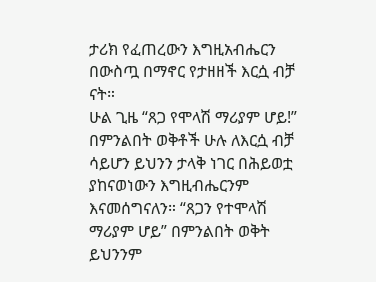ታሪክ የፈጠረውን እግዚአብሔርን በውስጧ በማኖር የታዘዘች እርሷ ብቻ ናት።
ሁል ጊዜ “ጸጋ የሞላሽ ማሪያም ሆይ!” በምንልበት ወቅቶች ሁሉ ለእርሷ ብቻ ሳይሆን ይህንን ታላቅ ነገር በሕይወቷ ያከናወነውን እግዚብሔርንም እናመሰግናለን። “ጸጋን የተሞላሽ ማሪያም ሆይ” በምንልበት ወቅት ይህንንም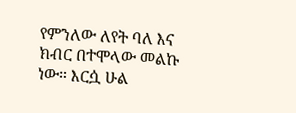የምንለው ለየት ባለ እና ክብር በተሞላው መልኩ ነው። እርሷ ሁል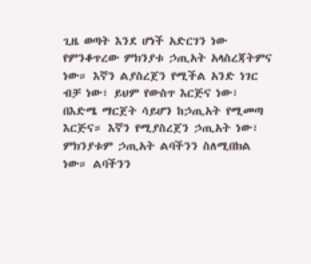ጊዜ ወጣት እንደ ሆነች አድርገን ነው የምንቆጥረው ምክንያቱ ኃጢአት አላስረጃትምና ነው። እኛን ልያስረጀን የሚችል አንድ ነገር ብቻ ነው፣ ይህም የውስጥ እርጅና ነው፣ በእድሜ ማርጀት ሳይሆን ከኃጢአት የሚመጣ እርጅና። እኛን የሚያስረጀን ኃጢአት ነው፣ ምክንያቱም ኃጢአት ልባችንን ስለሚበክል ነው። ልባችንን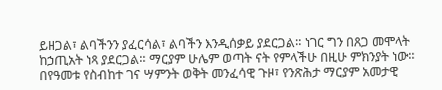ይዘጋል፣ ልባችንን ያፈርሳል፣ ልባችን እንዲሰቃይ ያደርጋል። ነገር ግን በጸጋ መሞላት ከኃጢአት ነጻ ያደርጋል። ማርያም ሁሌም ወጣት ናት የምላችሁ በዚሁ ምክንያት ነው።
በየዓመቱ የስብከተ ገና ሣምንት ወቅት መንፈሳዊ ጉዞ፣ የንጽሕታ ማርያም አመታዊ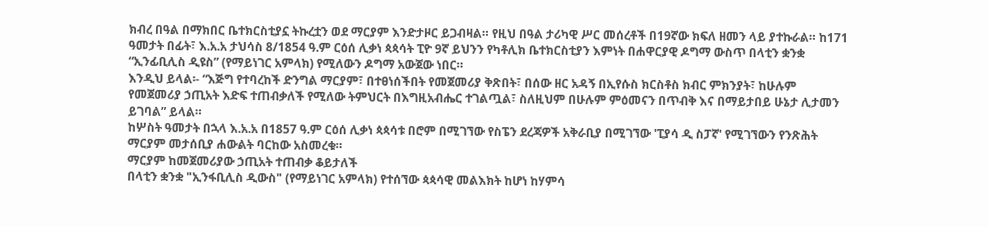ክብረ በዓል በማክበር ቤተክርስቲያኗ ትኩረቷን ወደ ማርያም እንድታዞር ይጋብዛል። የዚህ በዓል ታሪካዊ ሥር መሰረቶች በ19ኛው ክፍለ ዘመን ላይ ያተኩራል። ከ171 ዓመታት በፊት፣ እ.አ.አ ታህሳስ 8/1854 ዓ.ም ርዕሰ ሊቃነ ጳጳሳት ፒዮ 9ኛ ይህንን የካቶሊክ ቤተክርስቲያን እምነት በሐዋርያዊ ዶግማ ውስጥ በላቲን ቋንቋ “ኢንፊቢሊስ ዲዩስ” (የማይነገር አምላክ) የሚለውን ዶግማ አውጀው ነበር።
እንዲህ ይላል፡- “እጅግ የተባረከች ድንግል ማርያም፣ በተፀነሰችበት የመጀመሪያ ቅጽበት፣ በሰው ዘር አዳኝ በኢየሱስ ክርስቶስ ክብር ምክንያት፣ ከሁሉም የመጀመሪያ ኃጢአት እድፍ ተጠብቃለች የሚለው ትምህርት በእግዚአብሔር ተገልጧል፣ ስለዚህም በሁሉም ምዕመናን በጥብቅ እና በማይታበይ ሁኔታ ሊታመን ይገባል” ይላል።
ከሦስት ዓመታት በኋላ እ.አ.አ በ1857 ዓ.ም ርዕሰ ሊቃነ ጳጳሳቱ በሮም በሚገኘው የስፔን ደረጃዎች አቅራቢያ በሚገኘው 'ፒያሳ ዲ ስፓኛ' የሚገኘውን የንጽሕት ማርያም መታሰቢያ ሐውልት ባርከው አስመረቁ።
ማርያም ከመጀመሪያው ኃጢአት ተጠብቃ ቆይታለች
በላቲን ቋንቋ "ኢንፋቢሊስ ዲውስ" (የማይነገር አምላክ) የተሰኘው ጳጳሳዊ መልእክት ከሆነ ከሃምሳ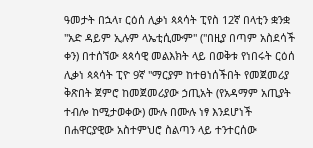ዓመታት በኋላ፣ ርዕሰ ሊቃነ ጳጳሳት ፒየስ 12ኛ በላቲን ቋንቋ "አድ ዳይም ኢሉም ላኤቲሲሙም" ("በዚያ በጣም አስደሳች ቀን) በተሰኘው ጳጳሳዊ መልእክት ላይ በወቅቱ የነበሩት ርዕሰ ሊቃነ ጳጳሳት ፒዮ 9ኛ "ማርያም ከተፀነሰችበት የመጀመሪያ ቅጽበት ጀምሮ ከመጀመሪያው ኃጢአት (የአዳማም አጢያት ተብሎ ከሚታወቀው) ሙሉ በሙሉ ነፃ እንደሆነች በሐዋርያዊው አስተምህሮ ስልጣን ላይ ተንተርሰው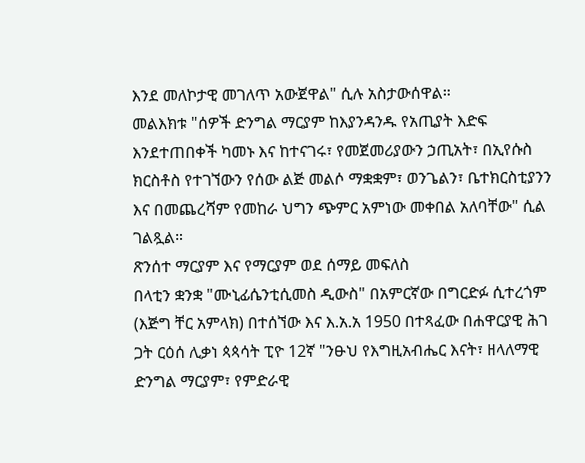እንደ መለኮታዊ መገለጥ አውጀዋል" ሲሉ አስታውሰዋል።
መልእክቱ "ሰዎች ድንግል ማርያም ከእያንዳንዱ የአጢያት እድፍ እንደተጠበቀች ካመኑ እና ከተናገሩ፣ የመጀመሪያውን ኃጢአት፣ በኢየሱስ ክርስቶስ የተገኘውን የሰው ልጅ መልሶ ማቋቋም፣ ወንጌልን፣ ቤተክርስቲያንን እና በመጨረሻም የመከራ ህግን ጭምር አምነው መቀበል አለባቸው" ሲል ገልጿል።
ጽንሰተ ማርያም እና የማርያም ወደ ሰማይ መፍለስ
በላቲን ቋንቋ "ሙኒፊሴንቲሲመስ ዲውስ" በአምርኛው በግርድፉ ሲተረጎም (እጅግ ቸር አምላክ) በተሰኘው እና እ.አ.አ 1950 በተጻፈው በሐዋርያዊ ሕገ ጋት ርዕሰ ሊቃነ ጳጳሳት ፒዮ 12ኛ "ንፁህ የእግዚአብሔር እናት፣ ዘላለማዊ ድንግል ማርያም፣ የምድራዊ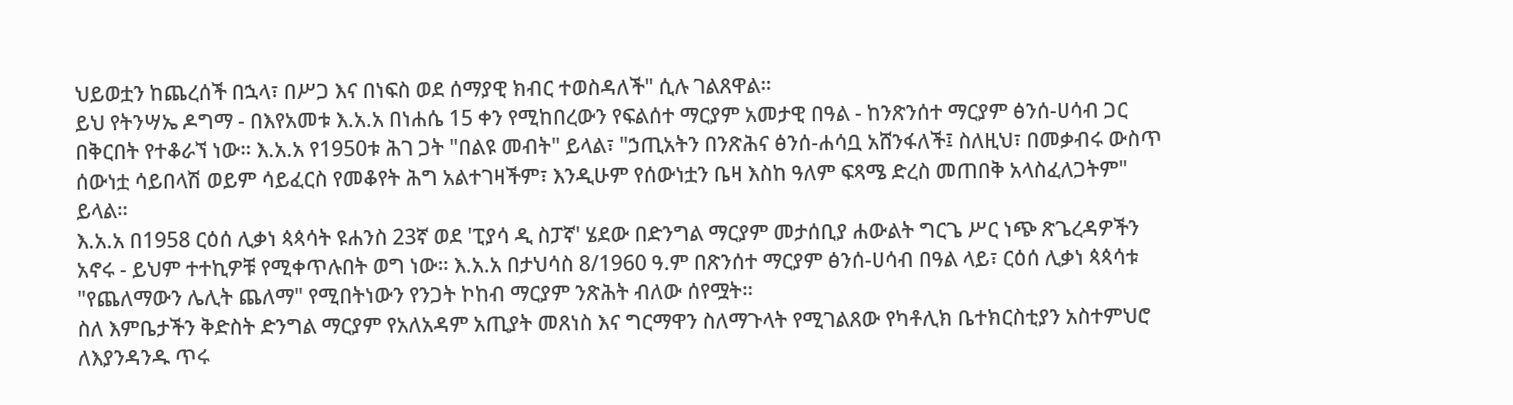ህይወቷን ከጨረሰች በኋላ፣ በሥጋ እና በነፍስ ወደ ሰማያዊ ክብር ተወስዳለች" ሲሉ ገልጸዋል።
ይህ የትንሣኤ ዶግማ - በእየአመቱ እ.አ.አ በነሐሴ 15 ቀን የሚከበረውን የፍልሰተ ማርያም አመታዊ በዓል - ከንጽንሰተ ማርያም ፅንሰ-ሀሳብ ጋር በቅርበት የተቆራኘ ነው። እ.አ.አ የ1950ቱ ሕገ ጋት "በልዩ መብት" ይላል፣ "ኃጢአትን በንጽሕና ፅንሰ-ሐሳቧ አሸንፋለች፤ ስለዚህ፣ በመቃብሩ ውስጥ ሰውነቷ ሳይበላሽ ወይም ሳይፈርስ የመቆየት ሕግ አልተገዛችም፣ እንዲሁም የሰውነቷን ቤዛ እስከ ዓለም ፍጻሜ ድረስ መጠበቅ አላስፈለጋትም" ይላል።
እ.አ.አ በ1958 ርዕሰ ሊቃነ ጳጳሳት ዩሐንስ 23ኛ ወደ 'ፒያሳ ዲ ስፓኛ' ሄደው በድንግል ማርያም መታሰቢያ ሐውልት ግርጌ ሥር ነጭ ጽጌረዳዎችን አኖሩ - ይህም ተተኪዎቹ የሚቀጥሉበት ወግ ነው። እ.አ.አ በታህሳስ 8/1960 ዓ.ም በጽንሰተ ማርያም ፅንሰ-ሀሳብ በዓል ላይ፣ ርዕሰ ሊቃነ ጳጳሳቱ "የጨለማውን ሌሊት ጨለማ" የሚበትነውን የንጋት ኮከብ ማርያም ንጽሕት ብለው ሰየሟት።
ስለ እምቤታችን ቅድስት ድንግል ማርያም የአለአዳም አጢያት መጸነስ እና ግርማዋን ስለማጉላት የሚገልጸው የካቶሊክ ቤተክርስቲያን አስተምህሮ ለእያንዳንዱ ጥሩ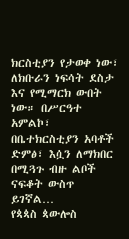ክርስቲያን የታወቀ ነው፣ ለክቡራን ነፍሳት ደስታ እና የሚማርክ ውበት ነው። በሥርዓተ አምልኮ፣ በቤተክርስቲያን አባቶች ድምፅ፣ እሷን ለማክበር በሚጓጉ ብዙ ልቦች ናፍቆት ውስጥ ይገኛል…
የጳጳስ ጳውሎስ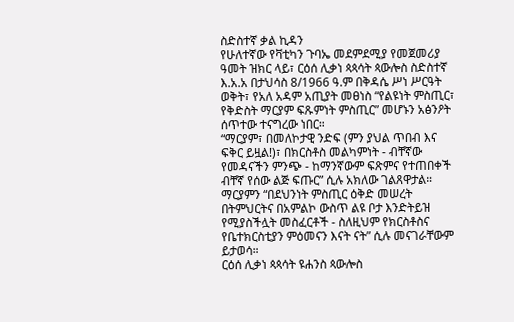ስድስተኛ ቃል ኪዳን
የሁለተኛው የቫቲካን ጉባኤ መደምደሚያ የመጀመሪያ ዓመት ዝክር ላይ፣ ርዕሰ ሊቃነ ጳጳሳት ጳውሎስ ስድስተኛ እ.አ.አ በታህሳስ 8/1966 ዓ.ም በቅዳሴ ሥነ ሥርዓት ወቅት፣ የአለ አዳም አጢያት መፀነስ “የልዩነት ምስጢር፣ የቅድስት ማርያም ፍጹምነት ምስጢር” መሆኑን አፅንዖት ሰጥተው ተናግረው ነበር።
“ማርያም፣ በመለኮታዊ ንድፍ (ምን ያህል ጥበብ እና ፍቅር ይዟል!)፣ በክርስቶስ መልካምነት - ብቸኛው የመዳናችን ምንጭ - ከማንኛውም ፍጽምና የተጠበቀች ብቸኛ የሰው ልጅ ፍጡር” ሲሉ አክለው ገልጸዋታል።
ማርያምን “በደህንነት ምስጢር ዕቅድ መሠረት በትምህርትና በአምልኮ ውስጥ ልዩ ቦታ እንድትይዝ የሚያስችሏት መስፈርቶች - ስለዚህም የክርስቶስና የቤተክርስቲያን ምዕመናን እናት ናት” ሲሉ መናገራቸውም ይታወሳ።
ርዕሰ ሊቃነ ጳጳሳት ዩሐንስ ጳውሎስ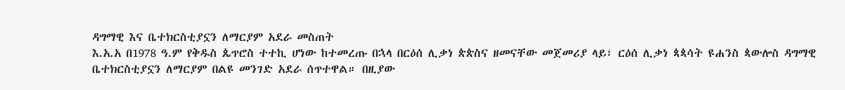ዳግማዊ እና ቤተክርስቲያኗን ለማርያም አደራ መስጠት
እ.አ.አ በ1978 ዓ.ም የቅዱስ ጴጥሮስ ተተኪ ሆነው ከተመረጡ በኋላ በርዕሰ ሊቃነ ጵጵስና ዘመናቸው መጀመሪያ ላይ፣ ርዕሰ ሊቃነ ጳጳሳት ዩሐንስ ጳውሎስ ዳግማዊ ቤተክርስቲያኗን ለማርያም በልዩ መንገድ አደራ ሰጥተዋል። በዚያው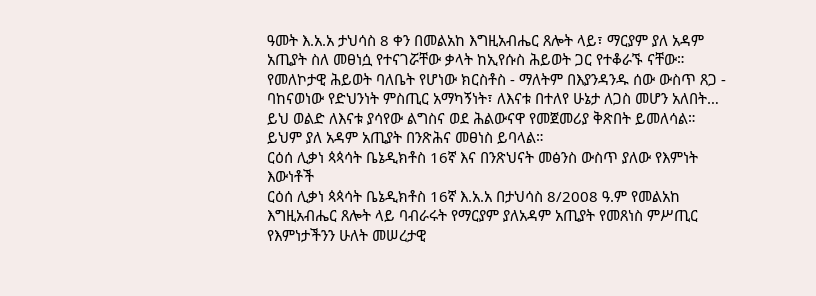ዓመት እ.አ.አ ታህሳስ 8 ቀን በመልአከ እግዚአብሔር ጸሎት ላይ፣ ማርያም ያለ አዳም አጢያት ስለ መፀነሷ የተናገሯቸው ቃላት ከኢየሱስ ሕይወት ጋር የተቆራኙ ናቸው።
የመለኮታዊ ሕይወት ባለቤት የሆነው ክርስቶስ - ማለትም በእያንዳንዱ ሰው ውስጥ ጸጋ - ባከናወነው የድህንነት ምስጢር አማካኝነት፣ ለእናቱ በተለየ ሁኔታ ለጋስ መሆን አለበት… ይህ ወልድ ለእናቱ ያሳየው ልግስና ወደ ሕልውናዋ የመጀመሪያ ቅጽበት ይመለሳል። ይህም ያለ አዳም አጢያት በንጽሕና መፀነስ ይባላል።
ርዕሰ ሊቃነ ጳጳሳት ቤኔዲክቶስ 16ኛ እና በንጽህናት መፅንስ ውስጥ ያለው የእምነት እውነቶች
ርዕሰ ሊቃነ ጳጳሳት ቤኔዲክቶስ 16ኛ እ.አ.አ በታህሳስ 8/2008 ዓ.ም የመልአከ እግዚአብሔር ጸሎት ላይ ባብራሩት የማርያም ያለአዳም አጢያት የመጸነስ ምሥጢር የእምነታችንን ሁለት መሠረታዊ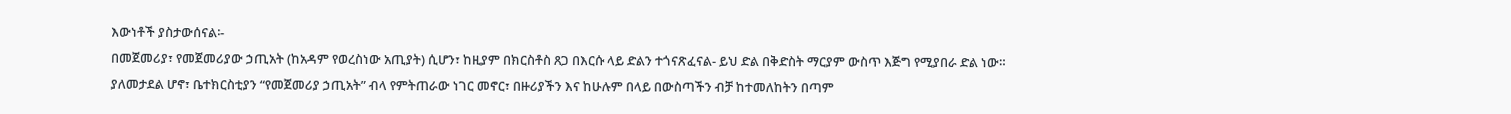እውነቶች ያስታውሰናል፡-
በመጀመሪያ፣ የመጀመሪያው ኃጢአት (ከአዳም የወረስነው አጢያት) ሲሆን፣ ከዚያም በክርስቶስ ጸጋ በእርሱ ላይ ድልን ተጎናጽፈናል- ይህ ድል በቅድስት ማርያም ውስጥ እጅግ የሚያበራ ድል ነው። ያለመታደል ሆኖ፣ ቤተክርስቲያን “የመጀመሪያ ኃጢአት” ብላ የምትጠራው ነገር መኖር፣ በዙሪያችን እና ከሁሉም በላይ በውስጣችን ብቻ ከተመለከትን በጣም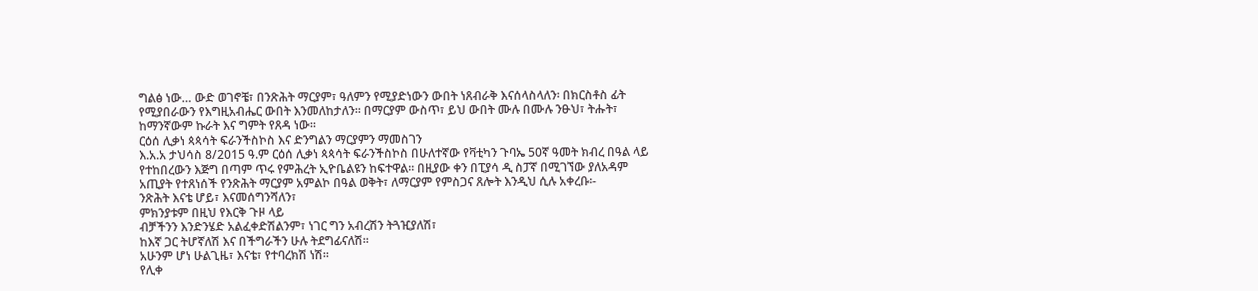ግልፅ ነው… ውድ ወገኖቼ፣ በንጽሕት ማርያም፣ ዓለምን የሚያድነውን ውበት ነጸብራቅ እናሰላስላለን፡ በክርስቶስ ፊት የሚያበራውን የእግዚአብሔር ውበት እንመለከታለን። በማርያም ውስጥ፣ ይህ ውበት ሙሉ በሙሉ ንፁህ፣ ትሑት፣ ከማንኛውም ኩራት እና ግምት የጸዳ ነው።
ርዕሰ ሊቃነ ጳጳሳት ፍራንችስኮስ እና ድንግልን ማርያምን ማመስገን
እ.አ.አ ታህሳስ 8/2015 ዓ.ም ርዕሰ ሊቃነ ጳጳሳት ፍራንችስኮስ በሁለተኛው የቫቲካን ጉባኤ 50ኛ ዓመት ክብረ በዓል ላይ የተከበረውን እጅግ በጣም ጥሩ የምሕረት ኢዮቤልዩን ከፍተዋል። በዚያው ቀን በፒያሳ ዲ ስፓኛ በሚገኘው ያለአዳም አጢያት የተጸነሰች የንጽሕት ማርያም አምልኮ በዓል ወቅት፣ ለማርያም የምስጋና ጸሎት እንዲህ ሲሉ አቀረቡ፡-
ንጽሕት እናቴ ሆይ፣ እናመሰግንሻለን፣
ምክንያቱም በዚህ የእርቅ ጉዞ ላይ
ብቻችንን እንድንሄድ አልፈቀድሽልንም፣ ነገር ግን አብረሽን ትጓዢያለሽ፣
ከእኛ ጋር ትሆኛለሽ እና በችግራችን ሁሉ ትደግፊናለሽ።
አሁንም ሆነ ሁልጊዜ፣ እናቴ፣ የተባረክሽ ነሽ።
የሊቀ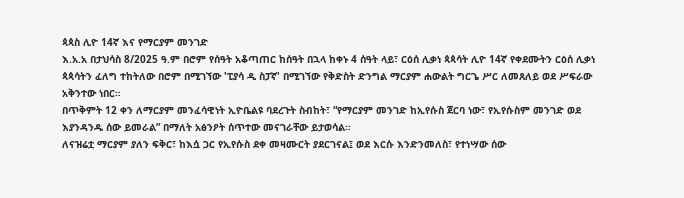ጳጳስ ሊዮ 14ኛ እና የማርያም መንገድ
እ.አ.አ በታህሳስ 8/2025 ዓ.ም በሮም የሰዓት አቆጣጠር ከሰዓት በኋላ ከቀኑ 4 ሰዓት ላይ፣ ርዕሰ ሊቃነ ጳጳሳት ሊዮ 14ኛ የቀደሙትን ርዕሰ ሊቃነ ጳጳሳትን ፈለግ ተከትለው በሮም በሚገኘው 'ፒያሳ ዲ ስፓኛ' በሚገኘው የቅድስት ድንግል ማርያም ሐውልት ግርጌ ሥር ለመጸለይ ወደ ሥፍራው አቅንተው ነበር።
በጥቅምት 12 ቀን ለማርያም መንፈሳዊነት ኢዮቤልዩ ባደረጉት ስብከት፣ “የማርያም መንገድ ከኢየሱስ ጀርባ ነው፣ የኢየሱስም መንገድ ወደ እያንዳንዱ ሰው ይመራል” በማለት አፅንዖት ሰጥተው መናገራቸው ይታወሳል።
ለናዝሬቷ ማርያም ያለን ፍቅር፣ ከእሷ ጋር የኢየሱስ ደቀ መዛሙርት ያደርገናል፤ ወደ እርሱ እንድንመለስ፣ የተነሣው ሰው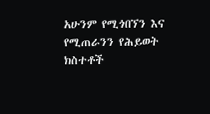አሁንም የሚጎበኘን እና የሚጠራንን የሕይወት ክስተቶች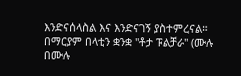እንድናሰላስል እና እንድናገኝ ያስተምረናል።
በማርያም በላቲን ቋንቋ "ቶታ ፑልቻራ" (ሙሉ በሙሉ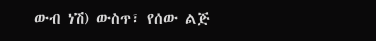ውብ ነሽ) ውስጥ፣ የሰው ልጅ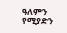ዓለምን የሚያድን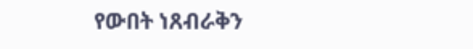የውበት ነጸብራቅን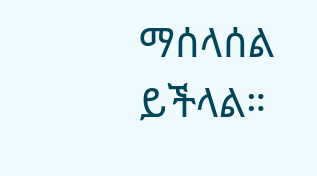ማሰላሰል ይችላል።